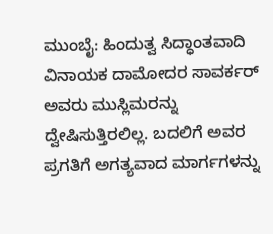ಮುಂಬೈ: ಹಿಂದುತ್ವ ಸಿದ್ಧಾಂತವಾದಿ ವಿನಾಯಕ ದಾಮೋದರ ಸಾವರ್ಕರ್ ಅವರು ಮುಸ್ಲಿಮರನ್ನು ದ್ವೇಷಿಸುತ್ತಿರಲಿಲ್ಲ. ಬದಲಿಗೆ ಅವರ ಪ್ರಗತಿಗೆ ಅಗತ್ಯವಾದ ಮಾರ್ಗಗಳನ್ನು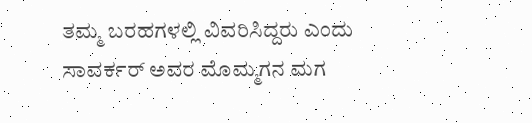ತಮ್ಮ ಬರಹಗಳಲ್ಲಿ ವಿವರಿಸಿದ್ದರು ಎಂದು ಸಾವರ್ಕರ್ ಅವರ ಮೊಮ್ಮಗನ ಮಗ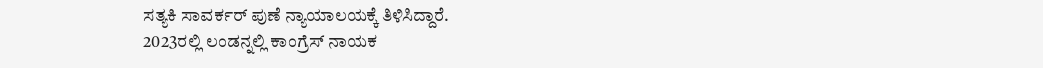ಸತ್ಯಕಿ ಸಾವರ್ಕರ್ ಪುಣೆ ನ್ಯಾಯಾಲಯಕ್ಕೆ ತಿಳಿಸಿದ್ದಾರೆ.
2023ರಲ್ಲಿ ಲಂಡನ್ನಲ್ಲಿ ಕಾಂಗ್ರೆಸ್ ನಾಯಕ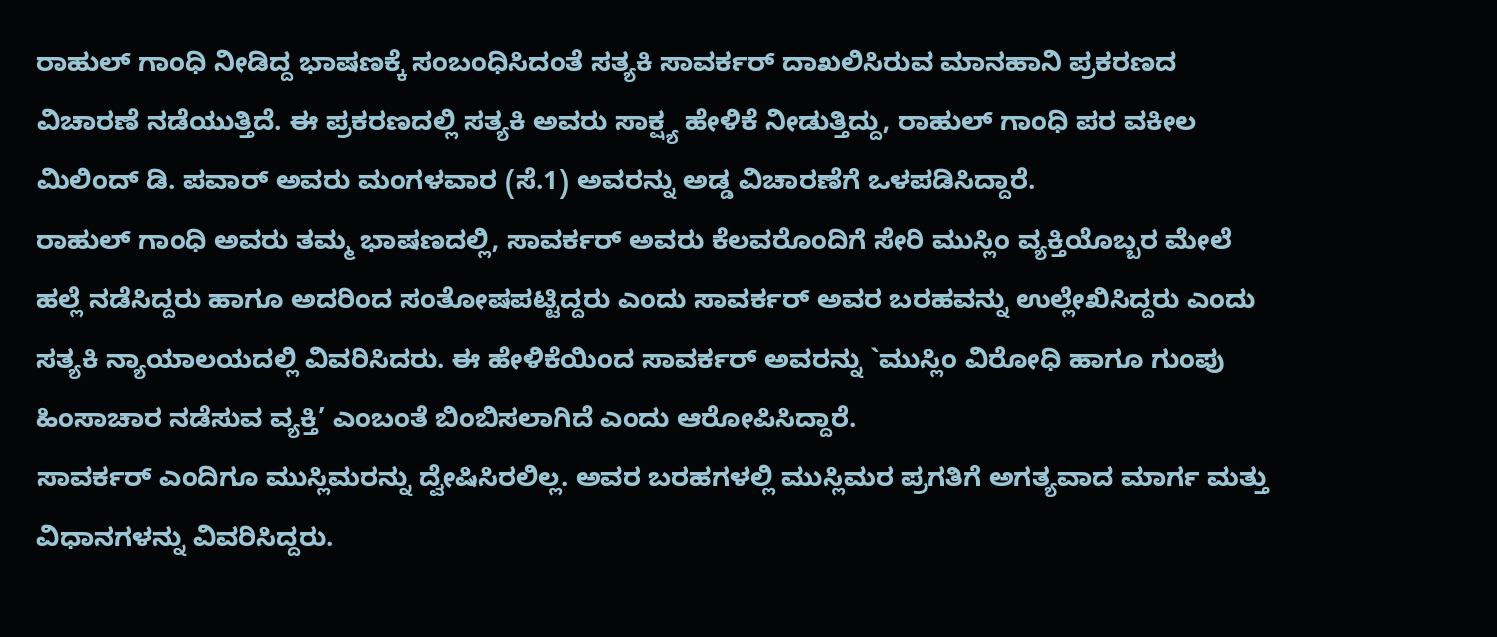ರಾಹುಲ್ ಗಾಂಧಿ ನೀಡಿದ್ದ ಭಾಷಣಕ್ಕೆ ಸಂಬಂಧಿಸಿದಂತೆ ಸತ್ಯಕಿ ಸಾವರ್ಕರ್ ದಾಖಲಿಸಿರುವ ಮಾನಹಾನಿ ಪ್ರಕರಣದ ವಿಚಾರಣೆ ನಡೆಯುತ್ತಿದೆ. ಈ ಪ್ರಕರಣದಲ್ಲಿ ಸತ್ಯಕಿ ಅವರು ಸಾಕ್ಷ್ಯ ಹೇಳಿಕೆ ನೀಡುತ್ತಿದ್ದು, ರಾಹುಲ್ ಗಾಂಧಿ ಪರ ವಕೀಲ ಮಿಲಿಂದ್ ಡಿ. ಪವಾರ್ ಅವರು ಮಂಗಳವಾರ (ಸೆ.1) ಅವರನ್ನು ಅಡ್ಡ ವಿಚಾರಣೆಗೆ ಒಳಪಡಿಸಿದ್ದಾರೆ.
ರಾಹುಲ್ ಗಾಂಧಿ ಅವರು ತಮ್ಮ ಭಾಷಣದಲ್ಲಿ, ಸಾವರ್ಕರ್ ಅವರು ಕೆಲವರೊಂದಿಗೆ ಸೇರಿ ಮುಸ್ಲಿಂ ವ್ಯಕ್ತಿಯೊಬ್ಬರ ಮೇಲೆ ಹಲ್ಲೆ ನಡೆಸಿದ್ದರು ಹಾಗೂ ಅದರಿಂದ ಸಂತೋಷಪಟ್ಟಿದ್ದರು ಎಂದು ಸಾವರ್ಕರ್ ಅವರ ಬರಹವನ್ನು ಉಲ್ಲೇಖಿಸಿದ್ದರು ಎಂದು ಸತ್ಯಕಿ ನ್ಯಾಯಾಲಯದಲ್ಲಿ ವಿವರಿಸಿದರು. ಈ ಹೇಳಿಕೆಯಿಂದ ಸಾವರ್ಕರ್ ಅವರನ್ನು `ಮುಸ್ಲಿಂ ವಿರೋಧಿ ಹಾಗೂ ಗುಂಪು ಹಿಂಸಾಚಾರ ನಡೆಸುವ ವ್ಯಕ್ತಿ’ ಎಂಬಂತೆ ಬಿಂಬಿಸಲಾಗಿದೆ ಎಂದು ಆರೋಪಿಸಿದ್ದಾರೆ.
ಸಾವರ್ಕರ್ ಎಂದಿಗೂ ಮುಸ್ಲಿಮರನ್ನು ದ್ವೇಷಿಸಿರಲಿಲ್ಲ. ಅವರ ಬರಹಗಳಲ್ಲಿ ಮುಸ್ಲಿಮರ ಪ್ರಗತಿಗೆ ಅಗತ್ಯವಾದ ಮಾರ್ಗ ಮತ್ತು ವಿಧಾನಗಳನ್ನು ವಿವರಿಸಿದ್ದರು.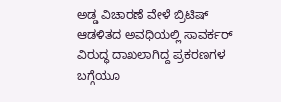ಅಡ್ಡ ವಿಚಾರಣೆ ವೇಳೆ ಬ್ರಿಟಿಷ್ ಆಡಳಿತದ ಅವಧಿಯಲ್ಲಿ ಸಾವರ್ಕರ್ ವಿರುದ್ಧ ದಾಖಲಾಗಿದ್ದ ಪ್ರಕರಣಗಳ ಬಗ್ಗೆಯೂ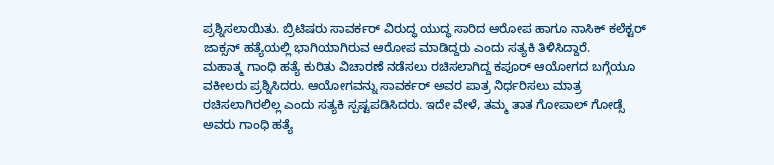ಪ್ರಶ್ನಿಸಲಾಯಿತು. ಬ್ರಿಟಿಷರು ಸಾವರ್ಕರ್ ವಿರುದ್ಧ ಯುದ್ಧ ಸಾರಿದ ಆರೋಪ ಹಾಗೂ ನಾಸಿಕ್ ಕಲೆಕ್ಟರ್ ಜಾಕ್ಸನ್ ಹತ್ಯೆಯಲ್ಲಿ ಭಾಗಿಯಾಗಿರುವ ಆರೋಪ ಮಾಡಿದ್ದರು ಎಂದು ಸತ್ಯಕಿ ತಿಳಿಸಿದ್ದಾರೆ.
ಮಹಾತ್ಮ ಗಾಂಧಿ ಹತ್ಯೆ ಕುರಿತು ವಿಚಾರಣೆ ನಡೆಸಲು ರಚಿಸಲಾಗಿದ್ದ ಕಪೂರ್ ಆಯೋಗದ ಬಗ್ಗೆಯೂ ವಕೀಲರು ಪ್ರಶ್ನಿಸಿದರು. ಆಯೋಗವನ್ನು ಸಾವರ್ಕರ್ ಅವರ ಪಾತ್ರ ನಿರ್ಧರಿಸಲು ಮಾತ್ರ ರಚಿಸಲಾಗಿರಲಿಲ್ಲ ಎಂದು ಸತ್ಯಕಿ ಸ್ಪಷ್ಟಪಡಿಸಿದರು. ಇದೇ ವೇಳೆ, ತಮ್ಮ ತಾತ ಗೋಪಾಲ್ ಗೋಡ್ಸೆ ಅವರು ಗಾಂಧಿ ಹತ್ಯೆ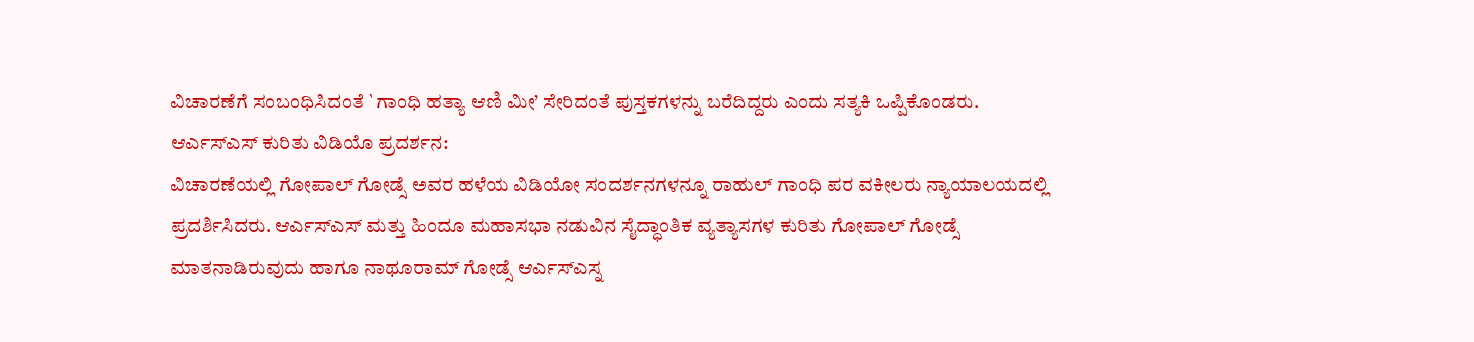ವಿಚಾರಣೆಗೆ ಸಂಬಂಧಿಸಿದಂತೆ `ಗಾಂಧಿ ಹತ್ಯಾ ಆಣಿ ಮೀ’ ಸೇರಿದಂತೆ ಪುಸ್ತಕಗಳನ್ನು ಬರೆದಿದ್ದರು ಎಂದು ಸತ್ಯಕಿ ಒಪ್ಪಿಕೊಂಡರು.
ಆರ್ಎಸ್ಎಸ್ ಕುರಿತು ವಿಡಿಯೊ ಪ್ರದರ್ಶನ:
ವಿಚಾರಣೆಯಲ್ಲಿ ಗೋಪಾಲ್ ಗೋಡ್ಸೆ ಅವರ ಹಳೆಯ ವಿಡಿಯೋ ಸಂದರ್ಶನಗಳನ್ನೂ ರಾಹುಲ್ ಗಾಂಧಿ ಪರ ವಕೀಲರು ನ್ಯಾಯಾಲಯದಲ್ಲಿ ಪ್ರದರ್ಶಿಸಿದರು. ಆರ್ಎಸ್ಎಸ್ ಮತ್ತು ಹಿಂದೂ ಮಹಾಸಭಾ ನಡುವಿನ ಸೈದ್ಧಾಂತಿಕ ವ್ಯತ್ಯಾಸಗಳ ಕುರಿತು ಗೋಪಾಲ್ ಗೋಡ್ಸೆ ಮಾತನಾಡಿರುವುದು ಹಾಗೂ ನಾಥೂರಾಮ್ ಗೋಡ್ಸೆ ಆರ್ಎಸ್ಎಸ್ನ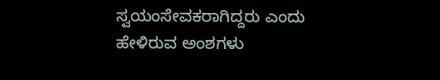ಸ್ವಯಂಸೇವಕರಾಗಿದ್ದರು ಎಂದು ಹೇಳಿರುವ ಅಂಶಗಳು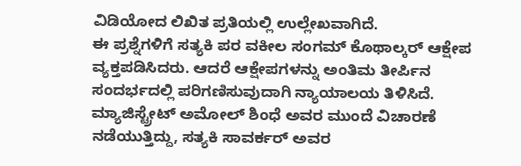ವಿಡಿಯೋದ ಲಿಖಿತ ಪ್ರತಿಯಲ್ಲಿ ಉಲ್ಲೇಖವಾಗಿದೆ.
ಈ ಪ್ರಶ್ನೆಗಳಿಗೆ ಸತ್ಯಕಿ ಪರ ವಕೀಲ ಸಂಗಮ್ ಕೊಥಾಲ್ಕರ್ ಆಕ್ಷೇಪ ವ್ಯಕ್ತಪಡಿಸಿದರು. ಆದರೆ ಆಕ್ಷೇಪಗಳನ್ನು ಅಂತಿಮ ತೀರ್ಪಿನ ಸಂದರ್ಭದಲ್ಲಿ ಪರಿಗಣಿಸುವುದಾಗಿ ನ್ಯಾಯಾಲಯ ತಿಳಿಸಿದೆ. ಮ್ಯಾಜಿಸ್ಟ್ರೇಟ್ ಅಮೋಲ್ ಶಿಂಧೆ ಅವರ ಮುಂದೆ ವಿಚಾರಣೆ ನಡೆಯುತ್ತಿದ್ದು, ಸತ್ಯಕಿ ಸಾವರ್ಕರ್ ಅವರ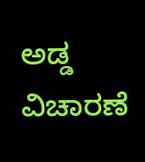ಅಡ್ಡ ವಿಚಾರಣೆ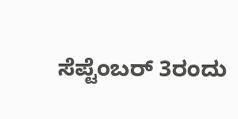ಸೆಪ್ಟೆಂಬರ್ 3ರಂದು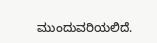ಮುಂದುವರಿಯಲಿದೆ.